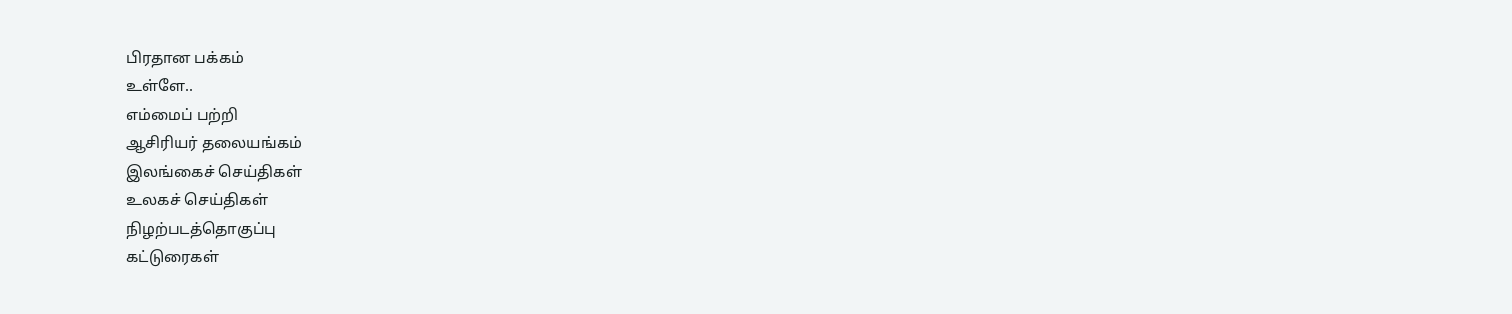பிரதான பக்கம்
உள்ளே..
எம்மைப் பற்றி
ஆசிரியர் தலையங்கம்
இலங்கைச் செய்திகள்
உலகச் செய்திகள்
நிழற்படத்தொகுப்பு
கட்டுரைகள்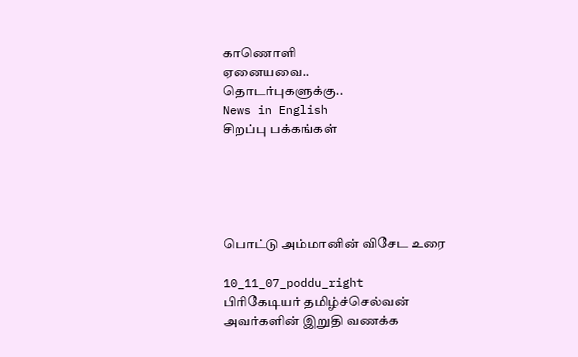காணொளி
ஏனையவை..
தொடர்புகளுக்கு..
News in English
சிறப்பு பக்கங்கள்





பொட்டு அம்மானின் விசேட உரை

10_11_07_poddu_right
பிரிகேடியர் தமிழ்ச்செல்வன் அவர்களின் இறுதி வணக்க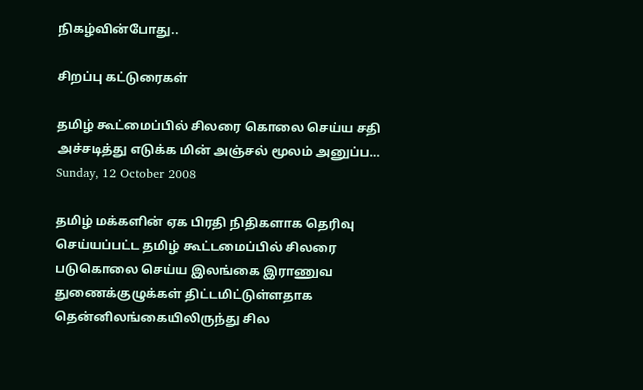நிகழ்வின்போது..

சிறப்பு கட்டுரைகள்

தமிழ் கூட்மைப்பில் சிலரை கொலை செய்ய சதி அச்சடித்து எடுக்க மின் அஞ்சல் மூலம் அனுப்ப…
Sunday, 12 October 2008

தமிழ் மக்களின் ஏக பிரதி நிதிகளாக தெரிவு செய்யப்பட்ட தமிழ் கூட்டமைப்பில் சிலரை படுகொலை செய்ய இலங்கை இராணுவ துணைக்குழுக்கள் திட்டமிட்டுள்ளதாக
தென்னிலங்கையிலிருந்து சில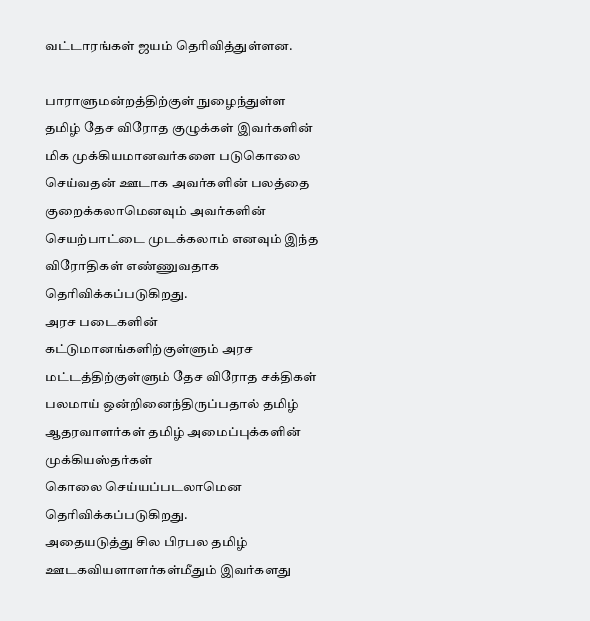வட்டாரங்கள் ஜயம் தெரிவித்துள்ளன.

பாராளுமன்றத்திற்குள் நுழைந்துள்ள தமிழ் தேச விரோத குழுக்கள் இவர்களின் மிக முக்கியமானவர்களை படுகொலை செய்வதன் ஊடாக அவர்களின் பலத்தை குறைக்கலாமெனவும் அவர்களின் செயற்பாட்டை முடக்கலாம் எனவும் இந்த விரோதிகள் எண்ணுவதாக தெரிவிக்கப்படுகிறது.
அரச படைகளின் கட்டுமானங்களிற்குள்ளும் அரச மட்டத்திற்குள்ளும் தேச விரோத சக்திகள் பலமாய் ஒன்றினைந்திருப்பதால் தமிழ் ஆதரவாளர்கள் தமிழ் அமைப்புக்களின் முக்கியஸ்தர்கள்
கொலை செய்யப்படலாமென தெரிவிக்கப்படுகிறது.
அதையடுத்து சில பிரபல தமிழ் ஊடகவியளாளர்கள்மீதும் இவர்களது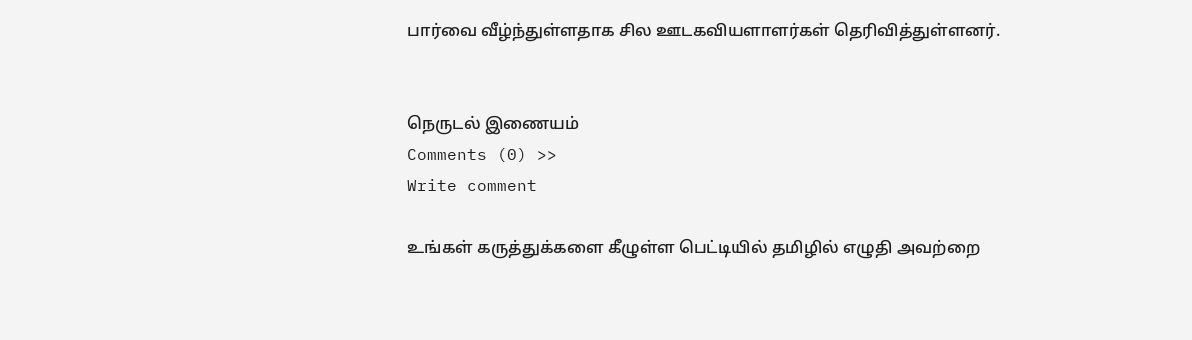பார்வை வீழ்ந்துள்ளதாக சில ஊடகவியளாளர்கள் தெரிவித்துள்ளனர்.


நெருடல் இணையம்
Comments (0) >>
Write comment

உங்கள் கருத்துக்களை கீழுள்ள பெட்டியில் தமிழில் எழுதி அவற்றை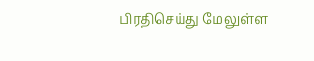பிரதிசெய்து மேலுள்ள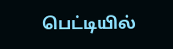பெட்டியில்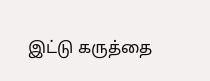இட்டு கருத்தை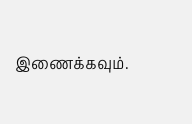இணைக்கவும்.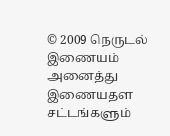© 2009 நெருடல் இணையம்
அனைத்து இணையதள சட்டங்களும்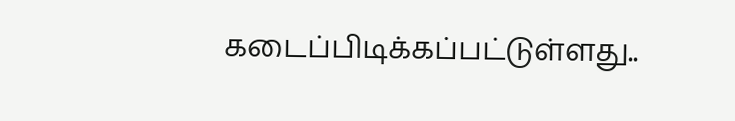கடைப்பிடிக்கப்பட்டுள்ளது..